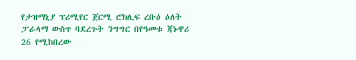የታዝማኒያ ፕሪሚየር ጀርሚ ሮክሊፍ ረቡዕ ዕለት ፓራላማ ውስጥ ባደረጉት ንግግር በየዓመቱ ጃኑዋሪ 26 የሚከበረው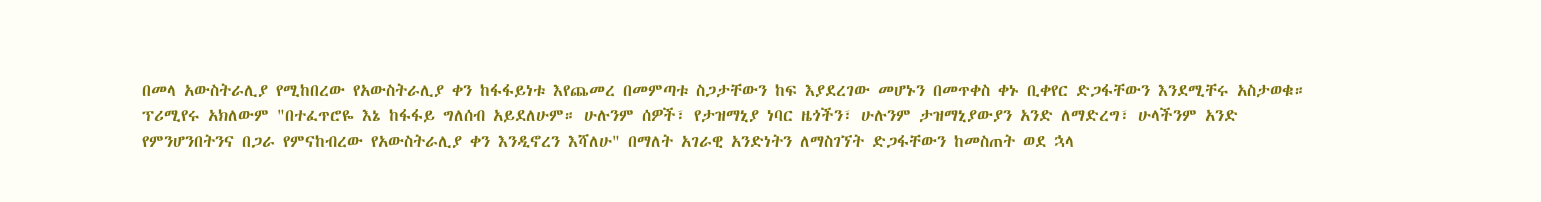በመላ አውስትራሊያ የሚከበረው የአውስትራሊያ ቀን ከፋፋይነቱ እየጨመረ በመምጣቱ ስጋታቸውን ከፍ እያደረገው መሆኑን በመጥቀስ ቀኑ ቢቀየር ድጋፋቸውን እንደሚቸሩ አስታወቁ።
ፕሪሚየሩ አክለውም "በተፈጥሮዬ እኔ ከፋፋይ ግለሰብ አይደለሁም። ሁሉንም ሰዎች፣ የታዝማኒያ ነባር ዜጎችን፣ ሁሉንም ታዝማኒያውያን አንድ ለማድረግ፣ ሁላችንም አንድ የምንሆንበትንና በጋራ የምናከብረው የአውስትራሊያ ቀን እንዲኖረን እሻለሁ" በማለት አገራዊ አንድነትን ለማስገኘት ድጋፋቸውን ከመስጠት ወደ ኋላ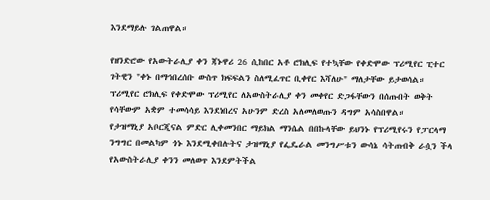እንደማይሉ ገልጠዋል።

የዘንድሮው የአውትራሊያ ቀን ጃኑዋሪ 26 ሲከበር አቶ ሮክሊፍ የተኳቸው የቀድሞው ፕሪሚየር ፒተር ገትዊን "ቀኑ በማኅበረሰቡ ውስጥ ክፍፍልን ስለሚፈጥር ቢቀየር እሻለሁ" ማለታቸው ይታወሳል።
ፕሪሚየር ሮክሊፍ የቀድሞው ፕሪሚየር ለአውስትራሊያ ቀን መቀየር ድጋፋቸውን በሰጡበት ወቅት የሳቸውም አቋም ተመሳሳይ እንደነበረና አሁንም ድረስ አለመለወጡን ዳግም አሳስበዋል።
የታዝማኒያ አቦርጂናል ምድር ሊቀመንበር ማይክል ማንሴል በበኩላቸው ይህንኑ የፕሪሚየሩን የፓርላማ ንግግር በመልካም ጎኑ እንደሚቀበሉትና ታዝማኒያ የፌዴራል መንግሥቱን ውሳኔ ሳትጠብቅ ራሷን ችላ የአውስትራሊያ ቀንን መለወጥ እንደምትችል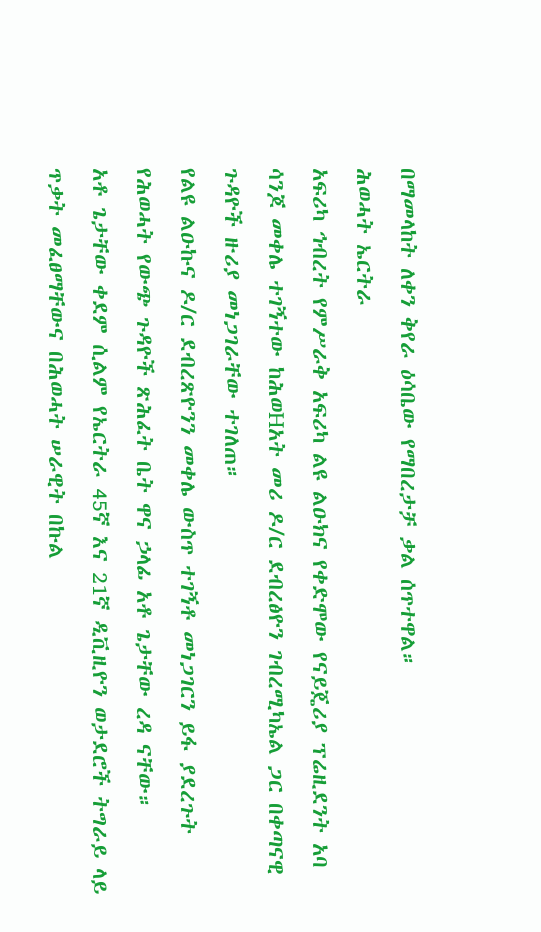በማመላከት ለቀን ቅየራ ዕሳቤው የማበረታቻ ቃል ሰጥተዋል።
ሕወሓት ኤርትራ
አፍሪካ ኅብረት የምሥራቅ አፍሪካ ልዩ ልዑክና የቀድሞው የናይጄሪያ ፕሬዚደንት አባ ሳንጆ መቀሌ ተገኝተው ከሕወHአት መሪ ዶ/ር ደብረፅዮን ገብረሚካኤል ጋር በቀጣናዊ ጉዳዮች ዙሪያ መነጋገራቸው ተገለጠ።
የልዩ ልዑኩና ዶ/ር ደብረጽዮንን መቀሌ ውስጥ ተገኝቶ መነጋገርን ይፋ ያደረጉት የሕወሓት የውጭ ጉዳዮች ጽሕፈት ቤት ዋና ኃላፊ አቶ ጌታቸው ረዳ ናቸው።
አቶ ጌታቸው ቀደም ሲልም የኤርትራ 45ኛ እና 21ኛ ዲቪዚዮን ወታደሮች ትግራይ ላይ ጥቃት መፈፀማቸውና በሕወሓት ሠራዊት በኩል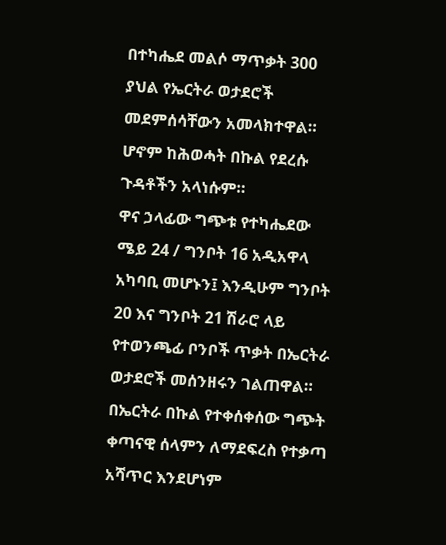በተካሔደ መልሶ ማጥቃት 300 ያህል የኤርትራ ወታደሮች መደምሰሳቸውን አመላክተዋል።
ሆኖም ከሕወሓት በኩል የደረሱ ጉዳቶችን አላነሱም።
ዋና ኃላፊው ግጭቱ የተካሔደው ሜይ 24 / ግንቦት 16 አዲአዋላ አካባቢ መሆኑን፤ እንዲሁም ግንቦት 20 እና ግንቦት 21 ሽራሮ ላይ የተወንጫፊ ቦንቦች ጥቃት በኤርትራ ወታደሮች መሰንዘሩን ገልጠዋል።
በኤርትራ በኩል የተቀሰቀሰው ግጭት ቀጣናዊ ሰላምን ለማደፍረስ የተቃጣ አሻጥር እንደሆነም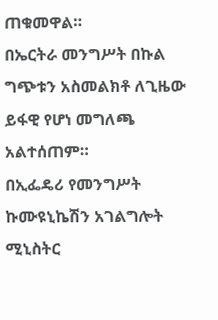ጠቁመዋል።
በኤርትራ መንግሥት በኩል ግጭቱን አስመልክቶ ለጊዜው ይፋዊ የሆነ መግለጫ አልተሰጠም።
በኢፌዴሪ የመንግሥት ኩሙዩኒኬሽን አገልግሎት ሚኒስትር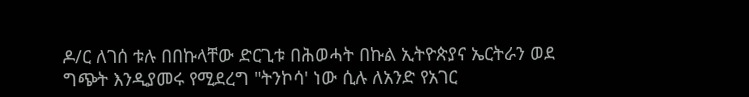ዶ/ር ለገሰ ቱሉ በበኩላቸው ድርጊቱ በሕወሓት በኩል ኢትዮጵያና ኤርትራን ወደ ግጭት እንዲያመሩ የሚደረግ "ትንኮሳ' ነው ሲሉ ለአንድ የአገር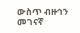ውስጥ ብዙኅን መገናኛ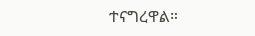ተናግረዋል።